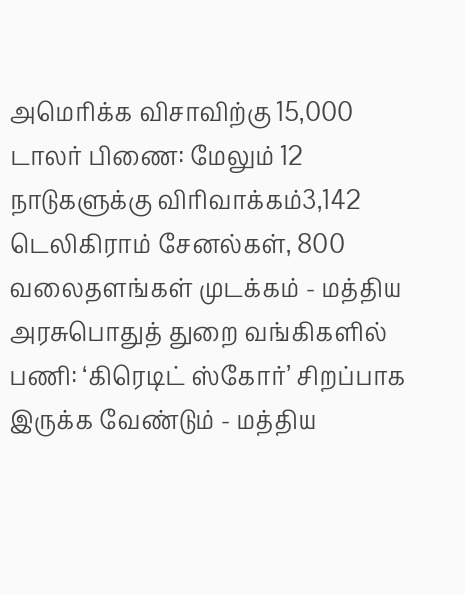அமெரிக்க விசாவிற்கு 15,000 டாலர் பிணை: மேலும் 12 நாடுகளுக்கு விரிவாக்கம்3,142 டெலிகிராம் சேனல்கள், 800 வலைதளங்கள் முடக்கம் - மத்திய அரசுபொதுத் துறை வங்கிகளில் பணி: ‘கிரெடிட் ஸ்கோர்’ சிறப்பாக இருக்க வேண்டும் - மத்திய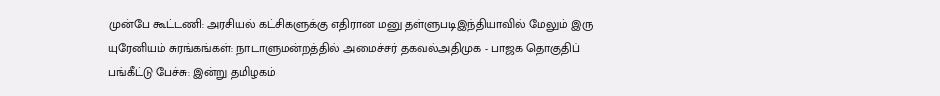முன்பே கூட்டணி: அரசியல் கட்சிகளுக்கு எதிரான மனு தள்ளுபடிஇந்தியாவில் மேலும் இரு யுரேனியம் சுரங்கங்கள்: நாடாளுமன்றத்தில் அமைச்சர் தகவல்அதிமுக - பாஜக தொகுதிப் பங்கீட்டு பேச்சு: இன்று தமிழகம்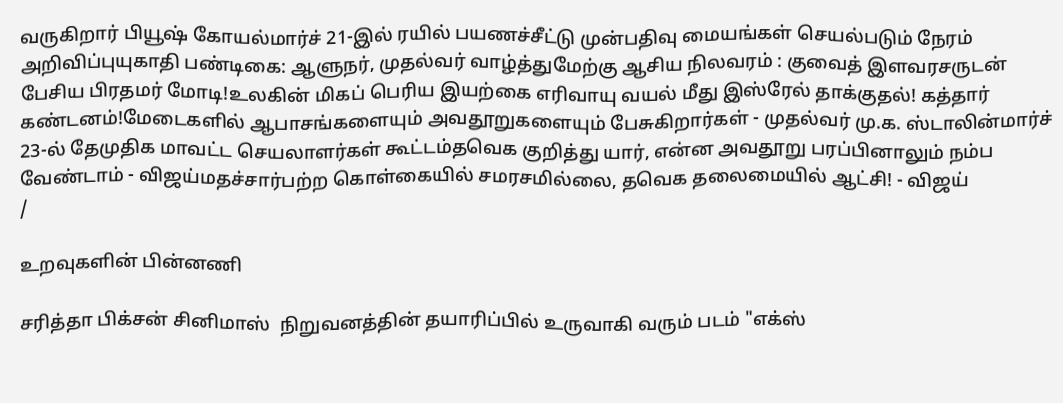வருகிறார் பியூஷ் கோயல்மார்ச் 21-இல் ரயில் பயணச்சீட்டு முன்பதிவு மையங்கள் செயல்படும் நேரம் அறிவிப்புயுகாதி பண்டிகை: ஆளுநர், முதல்வர் வாழ்த்துமேற்கு ஆசிய நிலவரம் : குவைத் இளவரசருடன் பேசிய பிரதமர் மோடி!உலகின் மிகப் பெரிய இயற்கை எரிவாயு வயல் மீது இஸ்ரேல் தாக்குதல்! கத்தார் கண்டனம்!மேடைகளில் ஆபாசங்களையும் அவதூறுகளையும் பேசுகிறார்கள் - முதல்வர் மு.க. ஸ்டாலின்மார்ச் 23-ல் தேமுதிக மாவட்ட செயலாளர்கள் கூட்டம்தவெக குறித்து யார், என்ன அவதூறு பரப்பினாலும் நம்ப வேண்டாம் - விஜய்மதச்சார்பற்ற கொள்கையில் சமரசமில்லை, தவெக தலைமையில் ஆட்சி! - விஜய்
/

உறவுகளின் பின்னணி

சரித்தா பிக்சன் சினிமாஸ்  நிறுவனத்தின் தயாரிப்பில் உருவாகி வரும் படம் "எக்ஸ்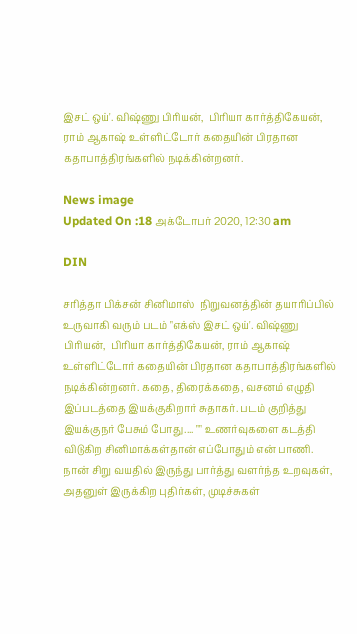இசட் ஒய்'. விஷ்ணு பிரியன்,  பிரியா கார்த்திகேயன், ராம் ஆகாஷ் உள்ளிட்டோர் கதையின் பிரதான கதாபாத்திரங்களில் நடிக்கின்றனர்.

News image
Updated On :18 அக்டோபர் 2020, 12:30 am

DIN

சரித்தா பிக்சன் சினிமாஸ்  நிறுவனத்தின் தயாரிப்பில் உருவாகி வரும் படம் "எக்ஸ் இசட் ஒய்'. விஷ்ணு பிரியன்,  பிரியா கார்த்திகேயன், ராம் ஆகாஷ் உள்ளிட்டோர் கதையின் பிரதான கதாபாத்திரங்களில் நடிக்கின்றனர். கதை, திரைக்கதை, வசனம் எழுதி இப்படத்தை இயக்குகிறார் சுதாகர். படம் குறித்து இயக்குநர் பேசும் போது.... "" உணர்வுகளை கடத்தி விடுகிற சினிமாக்கள்தான் எப்போதும் என் பாணி. நான் சிறு வயதில் இருந்து பார்த்து வளர்ந்த உறவுகள், அதனுள் இருக்கிற புதிர்கள், முடிச்சுகள்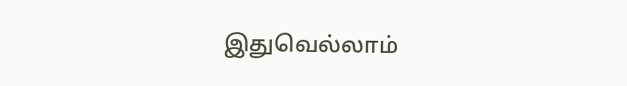இதுவெல்லாம்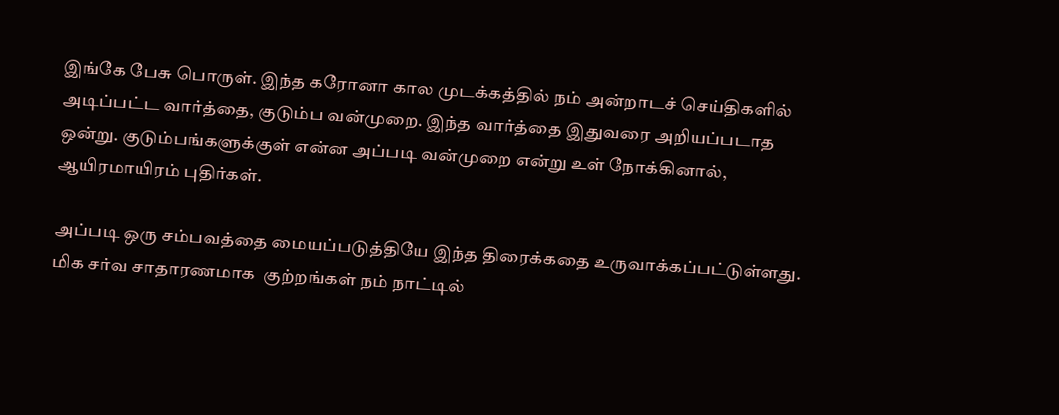இங்கே பேசு பொருள். இந்த கரோனா கால முடக்கத்தில் நம் அன்றாடச் செய்திகளில் அடிப்பட்ட வார்த்தை, குடும்ப வன்முறை. இந்த வார்த்தை இதுவரை அறியப்படாத ஒன்று. குடும்பங்களுக்குள் என்ன அப்படி வன்முறை என்று உள் நோக்கினால், ஆயிரமாயிரம் புதிர்கள்.

அப்படி ஒரு சம்பவத்தை மையப்படுத்தியே இந்த திரைக்கதை உருவாக்கப்பட்டுள்ளது. மிக சர்வ சாதாரணமாக  குற்றங்கள் நம் நாட்டில்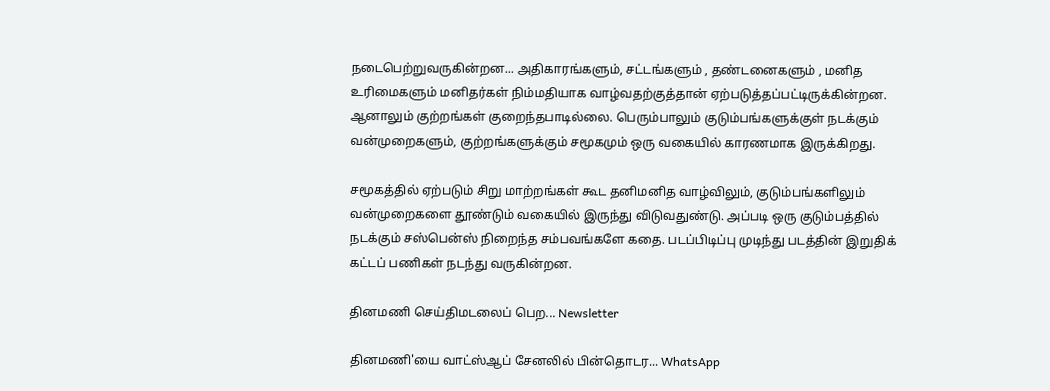நடைபெற்றுவருகின்றன... அதிகாரங்களும், சட்டங்களும் , தண்டனைகளும் , மனித உரிமைகளும் மனிதர்கள் நிம்மதியாக வாழ்வதற்குத்தான் ஏற்படுத்தப்பட்டிருக்கின்றன. ஆனாலும் குற்றங்கள் குறைந்தபாடில்லை. பெரும்பாலும் குடும்பங்களுக்குள் நடக்கும் வன்முறைகளும், குற்றங்களுக்கும் சமூகமும் ஒரு வகையில் காரணமாக இருக்கிறது.

சமூகத்தில் ஏற்படும் சிறு மாற்றங்கள் கூட தனிமனித வாழ்விலும், குடும்பங்களிலும் வன்முறைகளை தூண்டும் வகையில் இருந்து விடுவதுண்டு. அப்படி ஒரு குடும்பத்தில்  நடக்கும் சஸ்பென்ஸ் நிறைந்த சம்பவங்களே கதை. படப்பிடிப்பு முடிந்து படத்தின் இறுதிக் கட்டப் பணிகள் நடந்து வருகின்றன.

தினமணி செய்திமடலைப் பெற... Newsletter

தினமணி'யை வாட்ஸ்ஆப் சேனலில் பின்தொடர... WhatsApp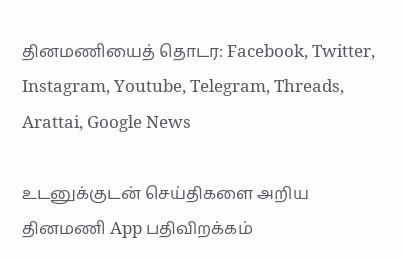தினமணியைத் தொடர: Facebook, Twitter, Instagram, Youtube, Telegram, Threads, Arattai, Google News

உடனுக்குடன் செய்திகளை அறிய தினமணி App பதிவிறக்கம்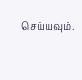செய்யவும்.